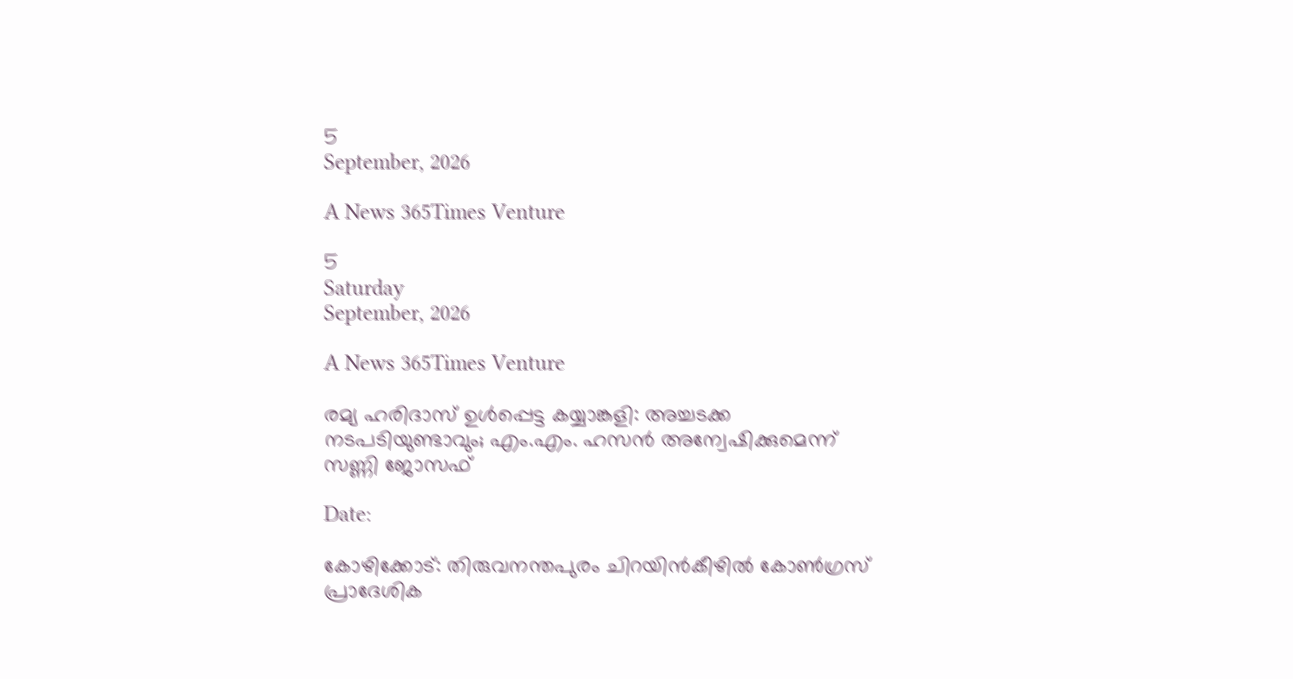5
September, 2026

A News 365Times Venture

5
Saturday
September, 2026

A News 365Times Venture

രമ്യ ഹരിദാസ് ഉള്‍പ്പെട്ട കയ്യാങ്കളി: അച്ചടക്ക നടപടിയുണ്ടാവും; എം.എം. ഹസന്‍ അന്വേഷിക്കുമെന്ന് സണ്ണി ജോസഫ്

Date:

കോഴിക്കോട്: തിരുവനന്തപുരം ചിറയിന്‍കീഴില്‍ കോണ്‍ഗ്രസ് പ്രാദേശിക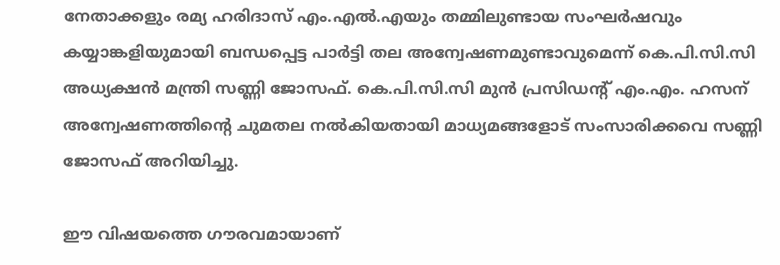നേതാക്കളും രമ്യ ഹരിദാസ് എം.എല്‍.എയും തമ്മിലുണ്ടായ സംഘര്‍ഷവും കയ്യാങ്കളിയുമായി ബന്ധപ്പെട്ട പാര്‍ട്ടി തല അന്വേഷണമുണ്ടാവുമെന്ന് കെ.പി.സി.സി അധ്യക്ഷന്‍ മന്ത്രി സണ്ണി ജോസഫ്. കെ.പി.സി.സി മുന്‍ പ്രസിഡന്റ് എം.എം. ഹസന് അന്വേഷണത്തിന്റെ ചുമതല നല്‍കിയതായി മാധ്യമങ്ങളോട് സംസാരിക്കവെ സണ്ണി ജോസഫ് അറിയിച്ചു.

ഈ വിഷയത്തെ ഗൗരവമായാണ്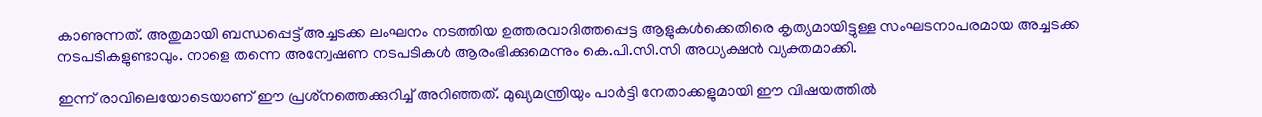കാണുന്നത്. അതുമായി ബന്ധപ്പെട്ട് അച്ചടക്ക ലംഘനം നടത്തിയ ഉത്തരവാദിത്തപ്പെട്ട ആളുകള്‍ക്കെതിരെ കൃത്യമായിട്ടുള്ള സംഘടനാപരമായ അച്ചടക്ക നടപടികളുണ്ടാവും. നാളെ തന്നെ അന്വേഷണ നടപടികള്‍ ആരംഭിക്കുമെന്നും കെ.പി.സി.സി അധ്യക്ഷന്‍ വ്യക്തമാക്കി.

ഇന്ന് രാവിലെയോടെയാണ് ഈ പ്രശ്‌നത്തെക്കുറിച്ച് അറിഞ്ഞത്. മുഖ്യമന്ത്രിയും പാര്‍ട്ടി നേതാക്കളുമായി ഈ വിഷയത്തില്‍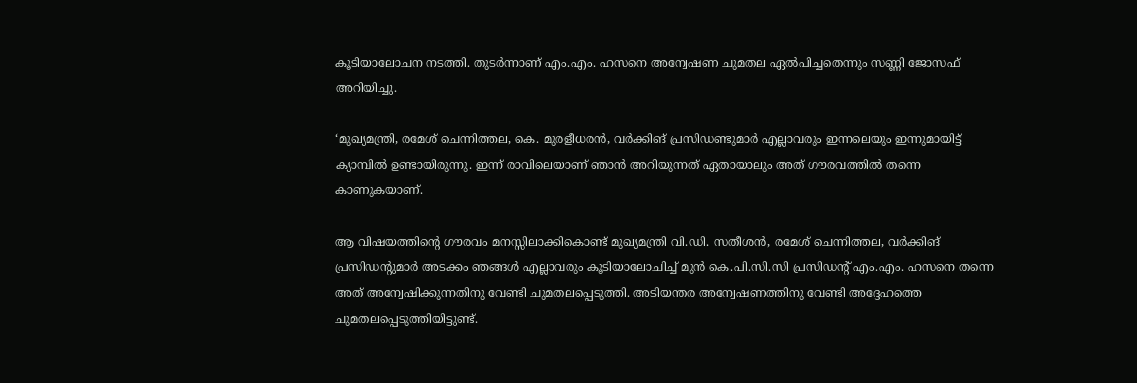കൂടിയാലോചന നടത്തി. തുടര്‍ന്നാണ് എം.എം. ഹസനെ അന്വേഷണ ചുമതല ഏല്‍പിച്ചതെന്നും സണ്ണി ജോസഫ് അറിയിച്ചു.

‘മുഖ്യമന്ത്രി, രമേശ് ചെന്നിത്തല, കെ. മുരളീധരന്‍, വര്‍ക്കിങ് പ്രസിഡണ്ടുമാര്‍ എല്ലാവരും ഇന്നലെയും ഇന്നുമായിട്ട് ക്യാമ്പില്‍ ഉണ്ടായിരുന്നു. ഇന്ന് രാവിലെയാണ് ഞാന്‍ അറിയുന്നത് ഏതായാലും അത് ഗൗരവത്തില്‍ തന്നെ കാണുകയാണ്.

ആ വിഷയത്തിന്റെ ഗൗരവം മനസ്സിലാക്കികൊണ്ട് മുഖ്യമന്ത്രി വി.ഡി. സതീശന്‍, രമേശ് ചെന്നിത്തല, വര്‍ക്കിങ് പ്രസിഡന്റുമാര്‍ അടക്കം ഞങ്ങള്‍ എല്ലാവരും കൂടിയാലോചിച്ച് മുന്‍ കെ.പി.സി.സി പ്രസിഡന്റ് എം.എം. ഹസനെ തന്നെ അത് അന്വേഷിക്കുന്നതിനു വേണ്ടി ചുമതലപ്പെടുത്തി. അടിയന്തര അന്വേഷണത്തിനു വേണ്ടി അദ്ദേഹത്തെ ചുമതലപ്പെടുത്തിയിട്ടുണ്ട്.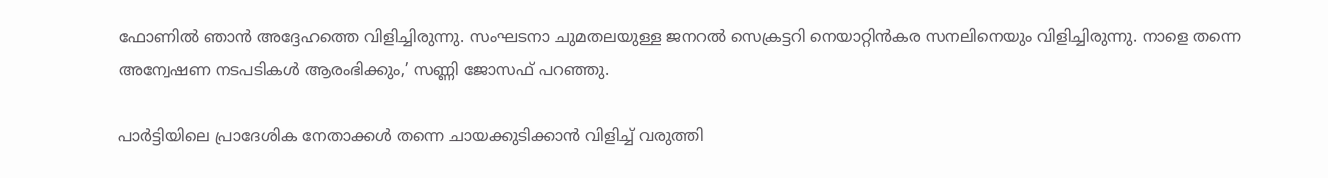ഫോണില്‍ ഞാന്‍ അദ്ദേഹത്തെ വിളിച്ചിരുന്നു. സംഘടനാ ചുമതലയുള്ള ജനറല്‍ സെക്രട്ടറി നെയാറ്റിന്‍കര സനലിനെയും വിളിച്ചിരുന്നു. നാളെ തന്നെ അന്വേഷണ നടപടികള്‍ ആരംഭിക്കും,’ സണ്ണി ജോസഫ് പറഞ്ഞു.

പാര്‍ട്ടിയിലെ പ്രാദേശിക നേതാക്കള്‍ തന്നെ ചായക്കുടിക്കാന്‍ വിളിച്ച് വരുത്തി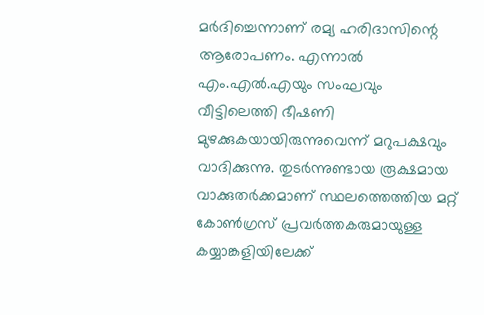മര്‍ദിച്ചെന്നാണ് രമ്യ ഹരിദാസിന്റെ ആരോപണം. എന്നാല്‍ എം.എല്‍.എയും സംഘവും വീട്ടിലെത്തി ഭീഷണി മുഴക്കുകയായിരുന്നുവെന്ന് മറുപക്ഷവും വാദിക്കുന്നു. തുടര്‍ന്നുണ്ടായ രൂക്ഷമായ വാക്കുതര്‍ക്കമാണ് സ്ഥലത്തെത്തിയ മറ്റ് കോണ്‍ഗ്രസ് പ്രവര്‍ത്തകരുമായുള്ള കയ്യാങ്കളിയിലേക്ക്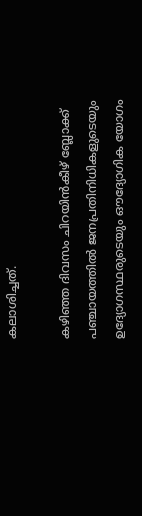കലാശിച്ചത്.

കഴിഞ്ഞ ദിവസം ചിറയിന്‍കീഴ് ബ്ലോക്ക് പഞ്ചായത്തില്‍ ജനപ്രതിനിധികളുടെയും ഉദ്യോഗസ്ഥരുടെയും ഔദ്യോഗിക യോഗം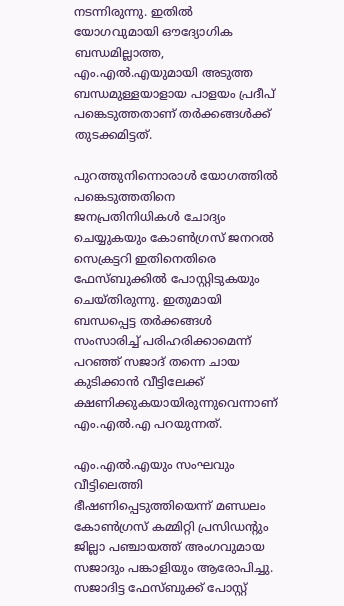നടന്നിരുന്നു. ഇതില്‍ യോഗവുമായി ഔദ്യോഗിക ബന്ധമില്ലാത്ത, എം.എല്‍.എയുമായി അടുത്ത ബന്ധമുള്ളയാളായ പാളയം പ്രദീപ് പങ്കെടുത്തതാണ് തര്‍ക്കങ്ങള്‍ക്ക് തുടക്കമിട്ടത്.

പുറത്തുനിന്നൊരാള്‍ യോഗത്തില്‍ പങ്കെടുത്തതിനെ ജനപ്രതിനിധികള്‍ ചോദ്യം ചെയ്യുകയും കോണ്‍ഗ്രസ് ജനറല്‍ സെക്രട്ടറി ഇതിനെതിരെ ഫേസ്ബുക്കില്‍ പോസ്റ്റിടുകയും ചെയ്തിരുന്നു. ഇതുമായി ബന്ധപ്പെട്ട തര്‍ക്കങ്ങള്‍ സംസാരിച്ച് പരിഹരിക്കാമെന്ന് പറഞ്ഞ് സജാദ് തന്നെ ചായ കുടിക്കാന്‍ വീട്ടിലേക്ക് ക്ഷണിക്കുകയായിരുന്നുവെന്നാണ് എം.എല്‍.എ പറയുന്നത്.

എം.എല്‍.എയും സംഘവും വീട്ടിലെത്തി ഭീഷണിപ്പെടുത്തിയെന്ന് മണ്ഡലം കോണ്‍ഗ്രസ് കമ്മിറ്റി പ്രസിഡന്റും ജില്ലാ പഞ്ചായത്ത് അംഗവുമായ സജാദും പങ്കാളിയും ആരോപിച്ചു. സജാദിട്ട ഫേസ്ബുക്ക് പോസ്റ്റ്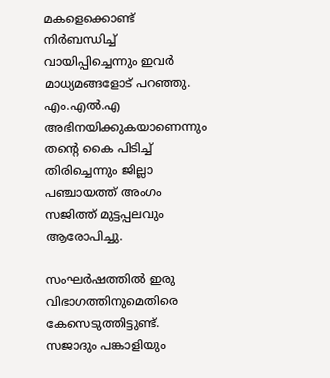മകളെക്കൊണ്ട് നിര്‍ബന്ധിച്ച് വായിപ്പിച്ചെന്നും ഇവര്‍ മാധ്യമങ്ങളോട് പറഞ്ഞു. എം.എല്‍.എ അഭിനയിക്കുകയാണെന്നും തന്റെ കൈ പിടിച്ച് തിരിച്ചെന്നും ജില്ലാ പഞ്ചായത്ത് അംഗം സജിത്ത് മുട്ടപ്പലവും ആരോപിച്ചു.

സംഘര്‍ഷത്തില്‍ ഇരു വിഭാഗത്തിനുമെതിരെ കേസെടുത്തിട്ടുണ്ട്. സജാദും പങ്കാളിയും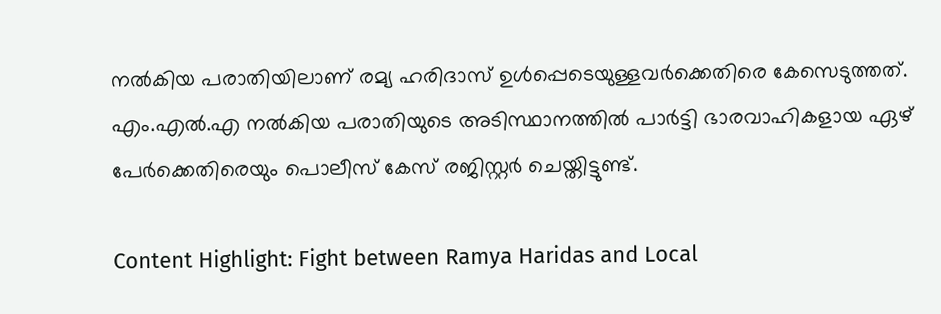നല്‍കിയ പരാതിയിലാണ് രമ്യ ഹരിദാസ് ഉള്‍പ്പെടെയുള്ളവര്‍ക്കെതിരെ കേസെടുത്തത്. എം.എല്‍.എ നല്‍കിയ പരാതിയുടെ അടിസ്ഥാനത്തില്‍ പാര്‍ട്ടി ഭാരവാഹികളായ ഏഴ് പേര്‍ക്കെതിരെയും പൊലീസ് കേസ് രജിസ്റ്റര്‍ ചെയ്തിട്ടുണ്ട്.

Content Highlight: Fight between Ramya Haridas and Local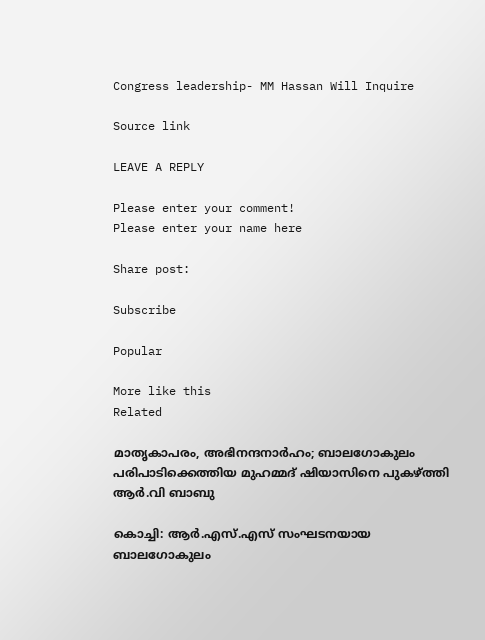Congress leadership- MM Hassan Will Inquire

Source link

LEAVE A REPLY

Please enter your comment!
Please enter your name here

Share post:

Subscribe

Popular

More like this
Related

മാതൃകാപരം, അഭിനന്ദനാര്‍ഹം; ബാലഗോകുലം പരിപാടിക്കെത്തിയ മുഹമ്മദ് ഷിയാസിനെ പുകഴ്ത്തി ആര്‍.വി ബാബു

കൊച്ചി: ആര്‍.എസ്.എസ് സംഘടനയായ ബാലഗോകുലം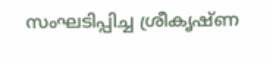സംഘടിപ്പിച്ച ശ്രീകൃഷ്ണ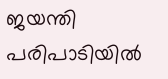ജയന്തി പരിപാടിയില്‍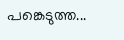പങ്കെടുത്ത...